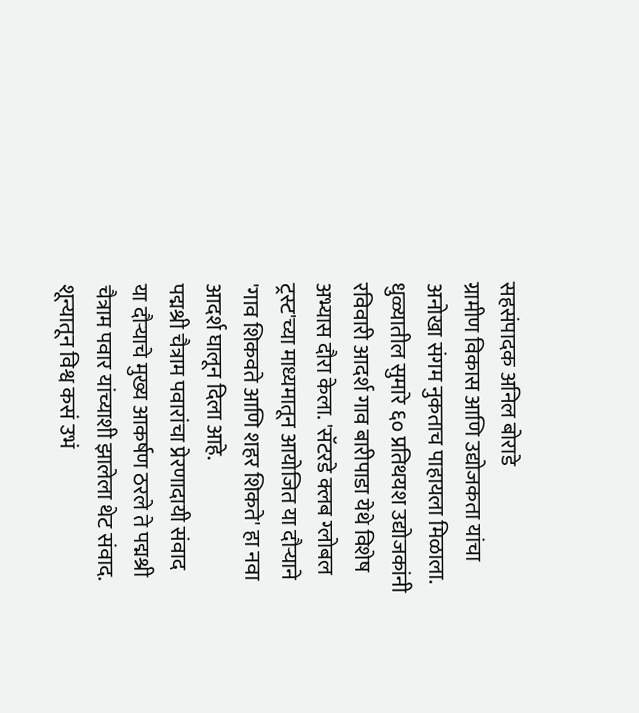सहसंपादक अनिल बोराडे
ग्रामीण विकास आणि उद्योजकता यांचा अनोखा संगम नुकताच पाहायला मिळाला. धुळ्यातील सुमारे ६० प्रतिथयश उद्योजकांनी रविवारी आदर्श गाव बारीपाडा येथे विशेष अभ्यास दौरा केला. 'सॅटरडे क्लब ग्लोबल ट्रस्ट'च्या माध्यमातून आयोजित या दौऱ्याने 'गाव शिकवते आणि शहर शिकते' हा नवा आदर्श घालून दिला आहे.
पद्मश्री चैत्राम पवारांचा प्रेरणादायी संवाद
या दौऱ्याचे मुख्य आकर्षण ठरले ते पद्मश्री चैत्राम पवार यांच्याशी झालेला थेट संवाद. शून्यातून विश्व कसं उभं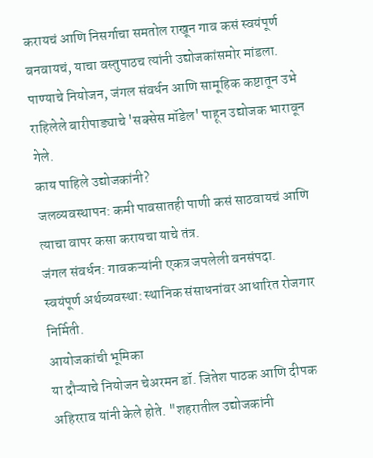करायचं आणि निसर्गाचा समतोल राखून गाव कसं स्वयंपूर्ण बनवायचं, याचा वस्तुपाठच त्यांनी उद्योजकांसमोर मांडला. पाण्याचे नियोजन, जंगल संवर्धन आणि सामूहिक कष्टातून उभे राहिलेले बारीपाड्याचे 'सक्सेस मॉडेल' पाहून उद्योजक भारावून गेले.
काय पाहिले उद्योजकांनी?
जलव्यवस्थापन: कमी पावसातही पाणी कसं साठवायचं आणि त्याचा वापर कसा करायचा याचे तंत्र.
जंगल संवर्धन: गावकऱ्यांनी एकत्र जपलेली वनसंपदा.
स्वयंपूर्ण अर्थव्यवस्था: स्थानिक संसाधनांवर आधारित रोजगार निर्मिती.
आयोजकांची भूमिका
या दौऱ्याचे नियोजन चेअरमन डॉ. जितेश पाठक आणि दीपक अहिरराव यांनी केले होते. "शहरातील उद्योजकांनी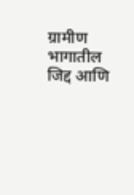ग्रामीण भागातील जिद्द आणि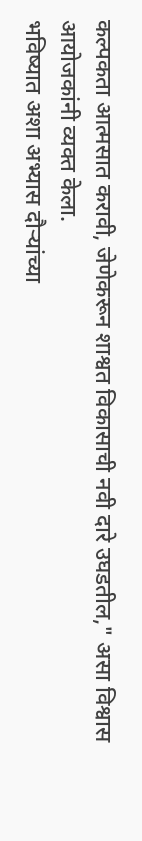कल्पकता आत्मसात करावी, जेणेकरून शाश्वत विकासाची नवी दारे उघडतील," असा विश्वास आयोजकांनी व्यक्त केला.
भविष्यात अशा अभ्यास दौऱ्यांच्या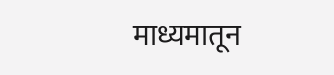माध्यमातून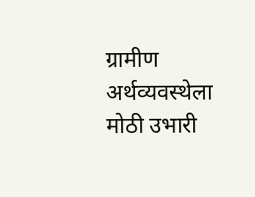ग्रामीण अर्थव्यवस्थेला मोठी उभारी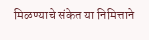मिळण्याचे संकेत या निमित्ताने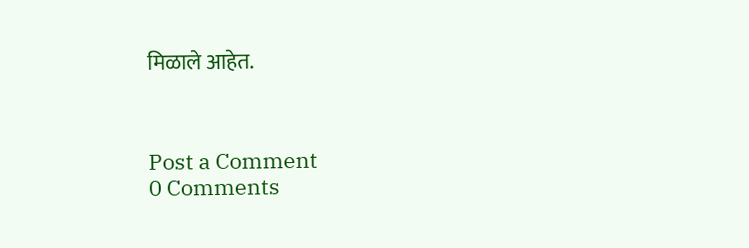मिळाले आहेत.



Post a Comment
0 Comments